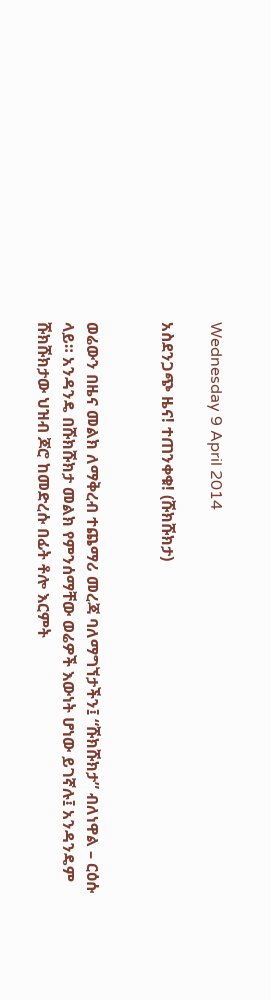Wednesday 9 April 2014

አስደንጋጭ ዜና! ተጠንቀቁ! (ሹክሹክታ)


ወሬውን በዜና መልክ ለማቅረብ ተጨማሪ መረጃ ባለማግኘታችን፤ “ሹክሹክታ” ብለነዋል – ርዕሱ ላይ። አንዳንዴ በሹክሹክታ መልክ የምንሰማቸው ወሬዎች እውነት ሆነው ይገኛሉ፤ አንዳንዴም ሹክሹክታው ህዝብ ጆሮ ከመድረሱ በፊት ቶሎ እርምት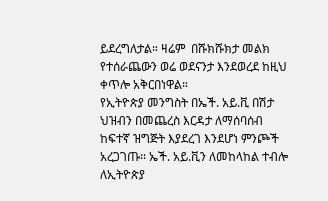ይደረግለታል። ዛሬም  በሹክሹክታ መልክ የተሰራጨውን ወሬ ወደናንታ እንደወረደ ከዚህ ቀጥሎ አቅርበነዋል።
የኢትዮጵያ መንግስት በኤች. አይ.ቪ በሽታ ህዝብን በመጨረስ እርዳታ ለማሰባሰብ ከፍተኛ ዝግጅት እያደረገ እንደሆነ ምንጮች አረጋገጡ፡፡ ኤች. አይ.ቪን ለመከላከል ተብሎ ለኢትዮጵያ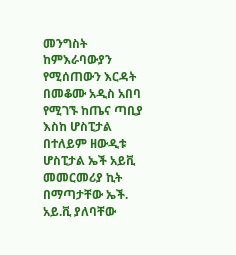መንግስት ከምእራባውያን የሚሰጠውን እርዳት በመቆሙ አዲስ አበባ የሚገኙ ከጤና ጣቢያ እስከ ሆስፒታል በተለይም ዘውዲቱ ሆስፒታል ኤች አይቪ መመርመሪያ ኪት በማጣታቸው ኤች. አይ.ቪ ያለባቸው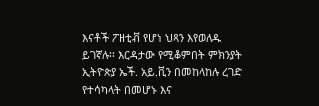እናቶች ፖዘቲቭ የሆነ ህጻን እየወለዱ ይገኛሉ፡፡ እርዳታው የሚቆምበት ምክንያት ኢትዮጵያ ኤች. አይ.ቪን በመከላከሉ ረገድ የተሳካላት በመሆኑ እና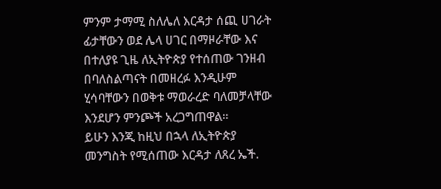ምንም ታማሚ ስለሌለ እርዳታ ሰጪ ሀገራት ፊታቸውን ወደ ሌላ ሀገር በማዞራቸው እና በተለያዩ ጊዜ ለኢትዮጵያ የተሰጠው ገንዘብ በባለስልጣናት በመዘረፉ እንዲሁም ሂሳባቸውን በወቅቱ ማወራረድ ባለመቻላቸው እንደሆን ምንጮች አረጋግጠዋል፡፡
ይሁን እንጂ ከዚህ በኋላ ለኢትዮጵያ መንግስት የሚሰጠው እርዳታ ለጸረ ኤች.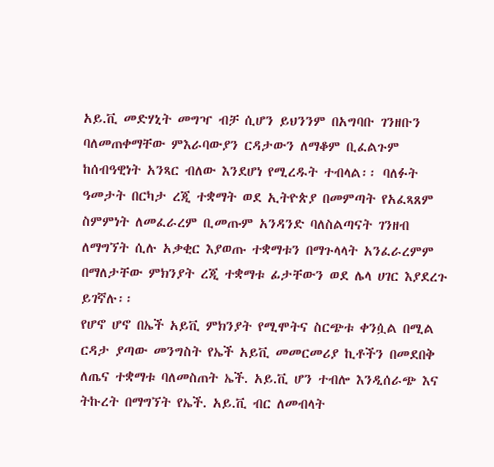አይ.ቪ መድሃኒት መግዣ ብቻ ሲሆን ይህንንም በአግባቡ ገንዘቡን ባለመጠቀማቸው ምእራባውያን ርዳታውን ለማቆም ቢፈልጉም ከሰብዓዊነት አንጻር ብለው እንደሆነ የሚረዱት ተብላል፡፡ ባለፉት ዓመታት በርካታ ረጂ ተቋማት ወደ ኢትዮጵያ በመምጣት የአፈጻጸም ስምምነት ለመፈራረም ቢመጡም አንዳንድ ባለስልጣናት ገንዘብ ለማግኘት ሲሉ አቃቂር እያወጡ ተቋማቱን በማጉላላት አንፈራረምም በማለታቸው ምክንያት ረጂ ተቋማቱ ፊታቸውን ወደ ሌላ ሀገር እያደረጉ ይገኛሉ፡፡
የሆኖ ሆኖ በኤች አይቪ ምክንያት የሚሞትና ስርጭቱ ቀንሷል በሚል ርዳታ ያጣው መንግስት የኤች አይቪ መመርመሪያ ኪቶችን በመደበቅ ለጤና ተቋማቱ ባለመስጠት ኤች. አይ.ቪ ሆን ተብሎ እንዲሰራጭ እና ትኩረት በማግኘት የኤች. አይ.ቪ ብር ለመብላት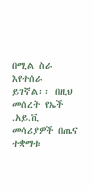በሚል ስራ እየተሰራ ይገኛል፡፡ በዚህ መሰረት የኤች .አይ.ቪ መሳሪያዎች በጤና ተቋማቱ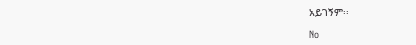አይገኝም፡፡

No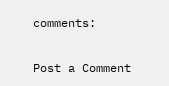comments:

Post a Comment